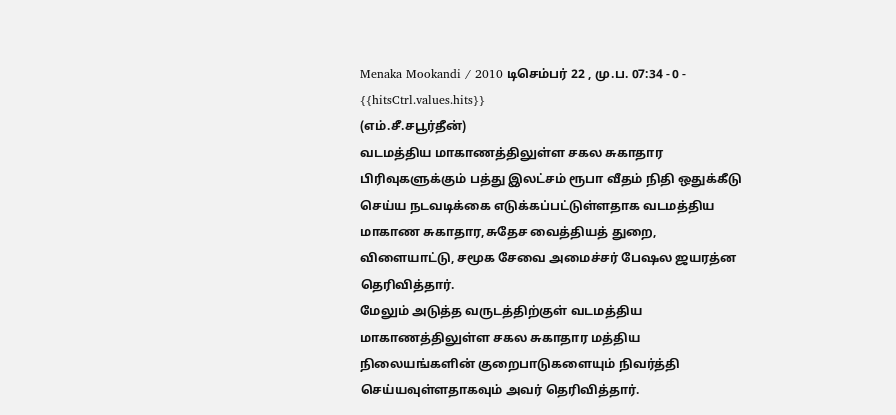Menaka Mookandi / 2010 டிசெம்பர் 22 , மு.ப. 07:34 - 0 - {{hitsCtrl.values.hits}}
(எம்.சீ.சபூர்தீன்)
வடமத்திய மாகாணத்திலுள்ள சகல சுகாதார பிரிவுகளுக்கும் பத்து இலட்சம் ரூபா வீதம் நிதி ஒதுக்கீடு செய்ய நடவடிக்கை எடுக்கப்பட்டுள்ளதாக வடமத்திய மாகாண சுகாதார,சுதேச வைத்தியத் துறை, விளையாட்டு, சமூக சேவை அமைச்சர் பேஷல ஜயரத்ன தெரிவித்தார்.
மேலும் அடுத்த வருடத்திற்குள் வடமத்திய மாகாணத்திலுள்ள சகல சுகாதார மத்திய நிலையங்களின் குறைபாடுகளையும் நிவர்த்தி செய்யவுள்ளதாகவும் அவர் தெரிவித்தார்.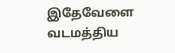இதேவேளை வடமத்திய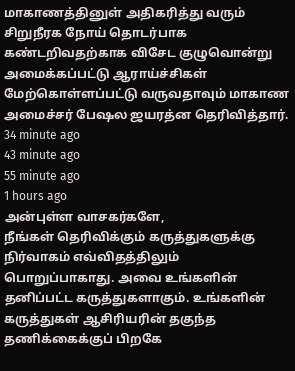மாகாணத்தினுள் அதிகரித்து வரும் சிறுநீரக நோய் தொடர்பாக கண்டறிவதற்காக விசேட குழுவொன்று அமைக்கப்பட்டு ஆராய்ச்சிகள் மேற்கொள்ளப்பட்டு வருவதாவும் மாகாண அமைச்சர் பேஷல ஜயரத்ன தெரிவித்தார்.
34 minute ago
43 minute ago
55 minute ago
1 hours ago
அன்புள்ள வாசகர்களே,
நீங்கள் தெரிவிக்கும் கருத்துகளுக்கு நிர்வாகம் எவ்விதத்திலும் பொறுப்பாகாது. அவை உங்களின் தனிப்பட்ட கருத்துகளாகும். உங்களின் கருத்துகள் ஆசிரியரின் தகுந்த தணிக்கைக்குப் பிறகே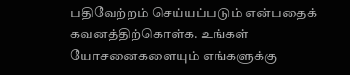பதிவேற்றம் செய்யப்படும் என்பதைக் கவனத்திற்கொள்க. உங்கள் யோசனைகளையும் எங்களுக்கு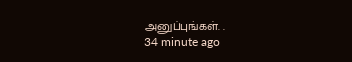அனுப்புங்கள். .
34 minute ago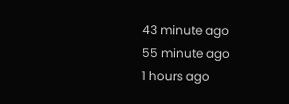43 minute ago
55 minute ago
1 hours ago